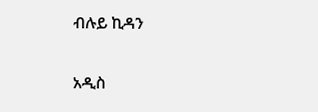ብሉይ ኪዳን

አዲስ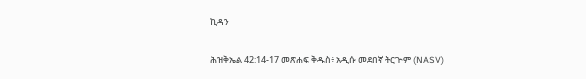ኪዳን

ሕዝቅኤል 42:14-17 መጽሐፍ ቅዱስ፥ አዲሱ መደበኛ ትርጒም (NASV)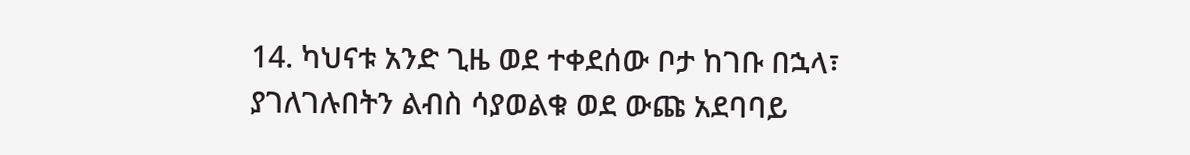14. ካህናቱ አንድ ጊዜ ወደ ተቀደሰው ቦታ ከገቡ በኋላ፣ ያገለገሉበትን ልብስ ሳያወልቁ ወደ ውጩ አደባባይ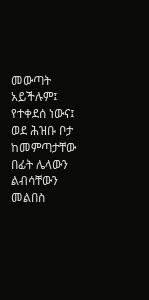መውጣት አይችሉም፤ የተቀደሰ ነውና፤ ወደ ሕዝቡ ቦታ ከመምጣታቸው በፊት ሌላውን ልብሳቸውን መልበስ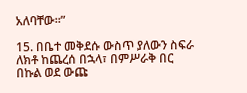አለባቸው።”

15. በቤተ መቅደሱ ውስጥ ያለውን ስፍራ ለክቶ ከጨረሰ በኋላ፣ በምሥራቅ በር በኩል ወደ ውጩ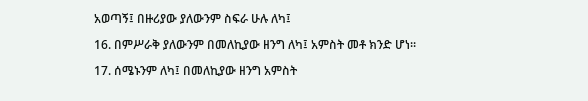አወጣኝ፤ በዙሪያው ያለውንም ስፍራ ሁሉ ለካ፤

16. በምሥራቅ ያለውንም በመለኪያው ዘንግ ለካ፤ አምስት መቶ ክንድ ሆነ።

17. ሰሜኑንም ለካ፤ በመለኪያው ዘንግ አምስት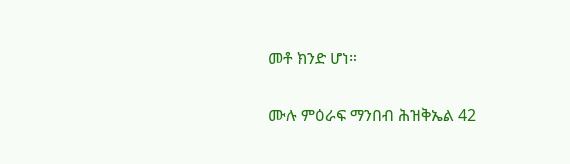መቶ ክንድ ሆነ።

ሙሉ ምዕራፍ ማንበብ ሕዝቅኤል 42